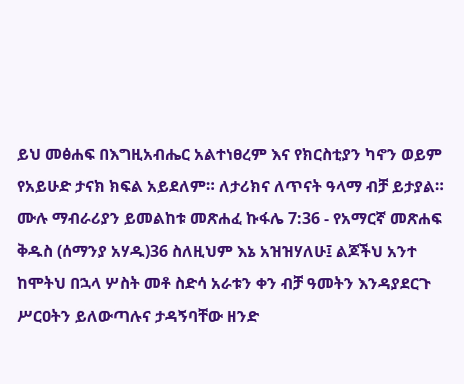ይህ መፅሐፍ በእግዚአብሔር አልተነፀረም እና የክርስቲያን ካኖን ወይም የአይሁድ ታናክ ክፍል አይደለም። ለታሪክና ለጥናት ዓላማ ብቻ ይታያል። ሙሉ ማብራሪያን ይመልከቱ መጽሐፈ ኩፋሌ 7:36 - የአማርኛ መጽሐፍ ቅዱስ (ሰማንያ አሃዱ)36 ስለዚህም እኔ አዝዝሃለሁ፤ ልጆችህ አንተ ከሞትህ በኋላ ሦስት መቶ ስድሳ አራቱን ቀን ብቻ ዓመትን እንዳያደርጉ ሥርዐትን ይለውጣሉና ታዳኝባቸው ዘንድ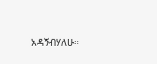አዳኝብሃለሁ።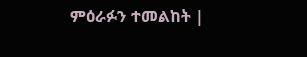ምዕራፉን ተመልከት |